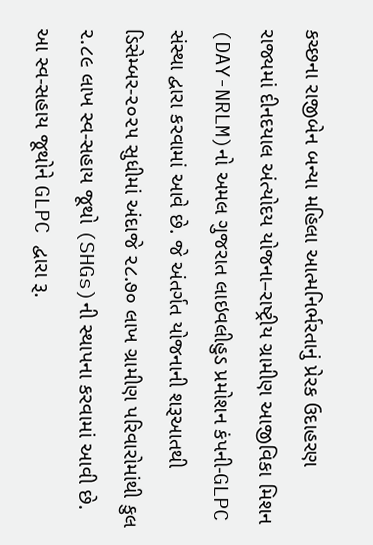કચ્છના રાજીબેન બન્યા મહિલા આત્મનિર્ભરતાનું પ્રેરક ઉદાહરણ
રાજ્યમાં દીનદયાલ અંત્યોદય યોજના–રાષ્ટ્રીય ગ્રામીણ આજીવિકા મિશન (DAY-NRLM)નો અમલ ગુજરાત લાઇવલીહુડ પ્રમોશન કંપની-GLPC સંસ્થા દ્વારા કરવામાં આવે છે. જે અંતર્ગત યોજનાની શરૂઆતથી ડિસેમ્બર-૨૦૨૫ સુધીમાં અંદાજે ૨૮.૭૦ લાખ ગ્રામીણ પરિવારોમાંથી કુલ ૨.૮૯ લાખ સ્વ-સહાય જૂથો (SHGs)ની સ્થાપના કરવામાં આવી છે. આ સ્વ-સહાય જૂથોને GLPC દ્વારા રૂ.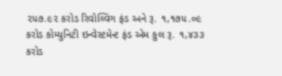૨૫૭.૯૨ કરોડ રિવોલ્વિંગ ફંડ અને રૂ. ૧,૧૭૫.૦૯ કરોડ કોમ્યુનિટી ઇન્વેસ્ટમેન્ટ ફંડ એમ કુલ રૂ. ૧,૪૩૩ કરોડ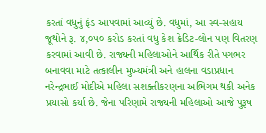કરતાં વધુનું ફંડ આપવામાં આવ્યું છે. વધુમાં, આ સ્વ-સહાય જૂથોને રૂ. ૪,૦૫૦ કરોડ કરતાં વધુ કેશ ક્રેડિટ-લોન પણ વિતરણ કરવામાં આવી છે. રાજ્યની મહિલાઓને આર્થિક રીતે પગભર બનાવવા માટે તત્કાલીન મુખ્યમંત્રી અને હાલના વડાપ્રધાન નરેન્દ્રભાઈ મોદીએ મહિલા સશક્તીકરણના અભિગમ થકી અનેક પ્રયાસો કર્યા છે. જેના પરિણામે રાજ્યની મહિલાઓ આજે પુરૂષ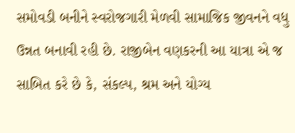સમોવડી બનીને સ્વરોજગારી મેળવી સામાજિક જીવનને વધુ ઉન્નત બનાવી રહી છે. રાજીબેન વણકરની આ યાત્રા એ જ સાબિત કરે છે કે, સંકલ્પ, શ્રમ અને યોગ્ય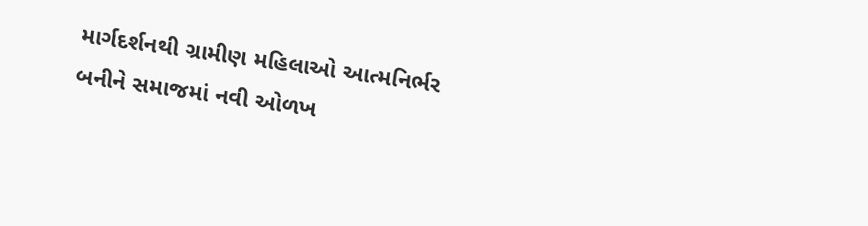માર્ગદર્શનથી ગ્રામીણ મહિલાઓ આત્મનિર્ભર બનીને સમાજમાં નવી ઓળખ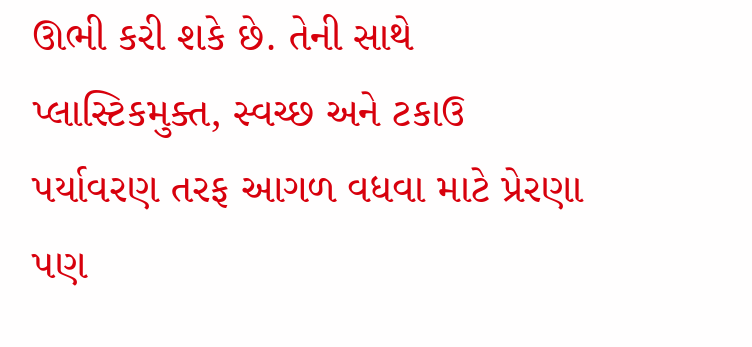ઊભી કરી શકે છે. તેની સાથે પ્લાસ્ટિકમુક્ત, સ્વચ્છ અને ટકાઉ પર્યાવરણ તરફ આગળ વધવા માટે પ્રેરણા પણ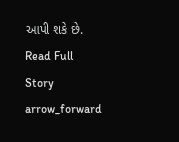આપી શકે છે.
Read Full Story arrow_forward